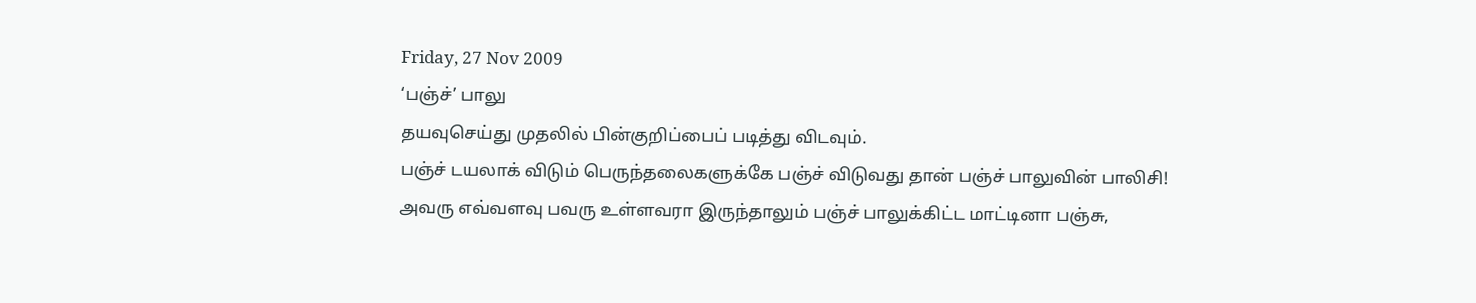Friday, 27 Nov 2009
‘பஞ்ச்’ பாலு
தயவுசெய்து முதலில் பின்குறிப்பைப் படித்து விடவும்.
பஞ்ச் டயலாக் விடும் பெருந்தலைகளுக்கே பஞ்ச் விடுவது தான் பஞ்ச் பாலுவின் பாலிசி!
அவரு எவ்வளவு பவரு உள்ளவரா இருந்தாலும் பஞ்ச் பாலுக்கிட்ட மாட்டினா பஞ்சு,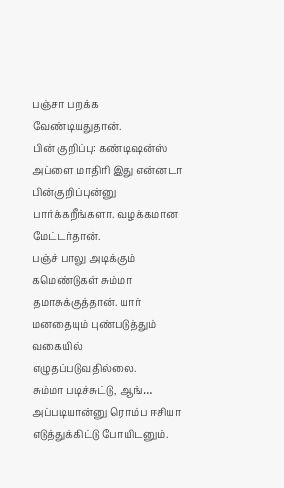பஞ்சா பறக்க வேண்டியதுதான்.
பின் குறிப்பு: கண்டிஷன்ஸ் அப்ளை மாதிரி இது என்னடா பின்குறிப்புன்னு பார்க்கறீங்களா. வழக்கமான மேட்டர்தான்.
பஞ்ச் பாலு அடிக்கும் கமெண்டுகள் சும்மா தமாசுக்குத்தான். யார் மனதையும் புண்படுத்தும் வகையில் எழுதப்படுவதில்லை.
சும்மா படிச்சுட்டு, ஆங்… அப்படியான்னு ரொம்ப ஈசியா எடுத்துக்கிட்டு போயிடனும்.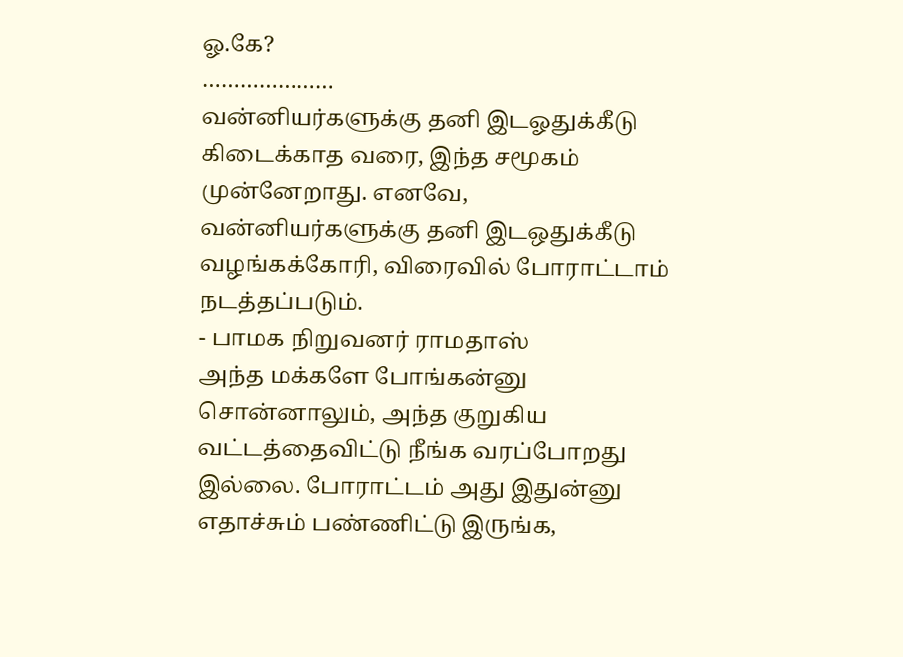ஓ.கே?
…………………
வன்னியர்களுக்கு தனி இடஓதுக்கீடு கிடைக்காத வரை, இந்த சமூகம் முன்னேறாது. எனவே, வன்னியர்களுக்கு தனி இடஒதுக்கீடு வழங்கக்கோரி, விரைவில் போராட்டாம் நடத்தப்படும்.
- பாமக நிறுவனர் ராமதாஸ்
அந்த மக்களே போங்கன்னு சொன்னாலும், அந்த குறுகிய வட்டத்தைவிட்டு நீங்க வரப்போறது இல்லை. போராட்டம் அது இதுன்னு எதாச்சும் பண்ணிட்டு இருங்க,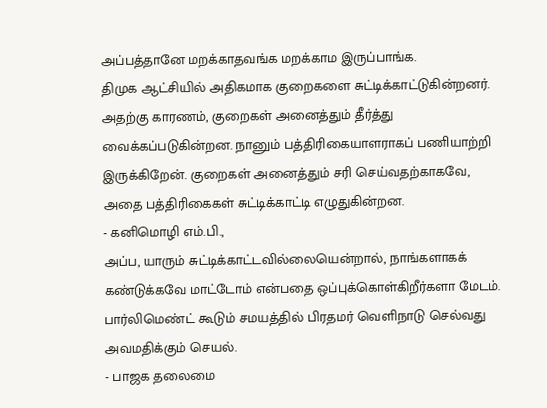அப்பத்தானே மறக்காதவங்க மறக்காம இருப்பாங்க.
திமுக ஆட்சியில் அதிகமாக குறைகளை சுட்டிக்காட்டுகின்றனர். அதற்கு காரணம், குறைகள் அனைத்தும் தீர்த்து வைக்கப்படுகின்றன. நானும் பத்திரிகையாளராகப் பணியாற்றி இருக்கிறேன். குறைகள் அனைத்தும் சரி செய்வதற்காகவே, அதை பத்திரிகைகள் சுட்டிக்காட்டி எழுதுகின்றன.
- கனிமொழி எம்.பி.,
அப்ப, யாரும் சுட்டிக்காட்டவில்லையென்றால், நாங்களாகக் கண்டுக்கவே மாட்டோம் என்பதை ஒப்புக்கொள்கிறீர்களா மேடம்.
பார்லிமெண்ட் கூடும் சமயத்தில் பிரதமர் வெளிநாடு செல்வது அவமதிக்கும் செயல்.
- பாஜக தலைமை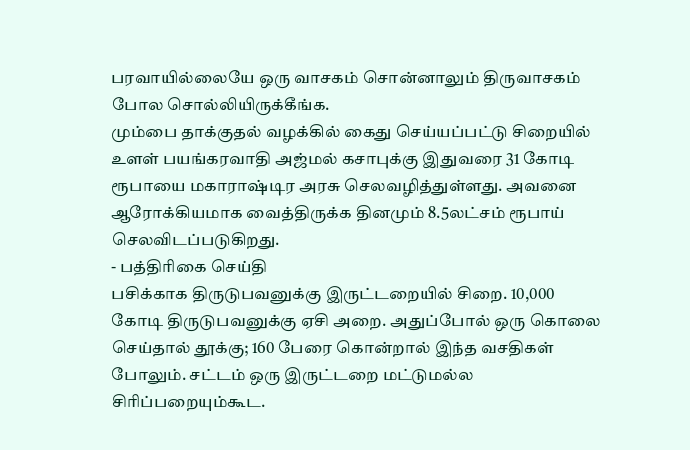பரவாயில்லையே ஒரு வாசகம் சொன்னாலும் திருவாசகம் போல சொல்லியிருக்கீங்க.
மும்பை தாக்குதல் வழக்கில் கைது செய்யப்பட்டு சிறையில் உளள் பயங்கரவாதி அஜ்மல் கசாபுக்கு இதுவரை 31 கோடி ரூபாயை மகாராஷ்டிர அரசு செலவழித்துள்ளது. அவனை ஆரோக்கியமாக வைத்திருக்க தினமும் 8.5லட்சம் ரூபாய் செலவிடப்படுகிறது.
- பத்திரிகை செய்தி
பசிக்காக திருடுபவனுக்கு இருட்டறையில் சிறை. 10,000 கோடி திருடுபவனுக்கு ஏசி அறை. அதுப்போல் ஒரு கொலை செய்தால் தூக்கு; 160 பேரை கொன்றால் இந்த வசதிகள் போலும். சட்டம் ஒரு இருட்டறை மட்டுமல்ல சிரிப்பறையும்கூட.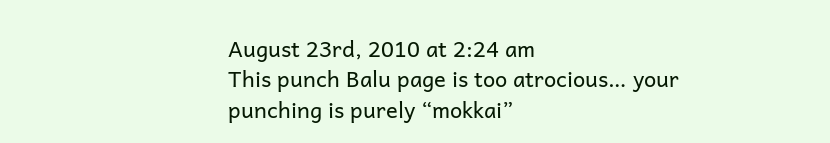August 23rd, 2010 at 2:24 am
This punch Balu page is too atrocious… your punching is purely “mokkai”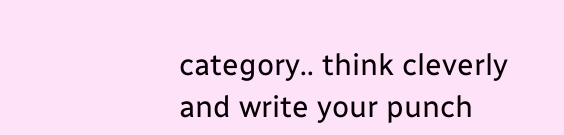category.. think cleverly and write your punch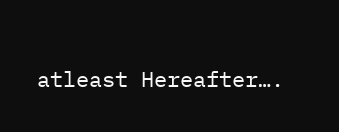atleast Hereafter….